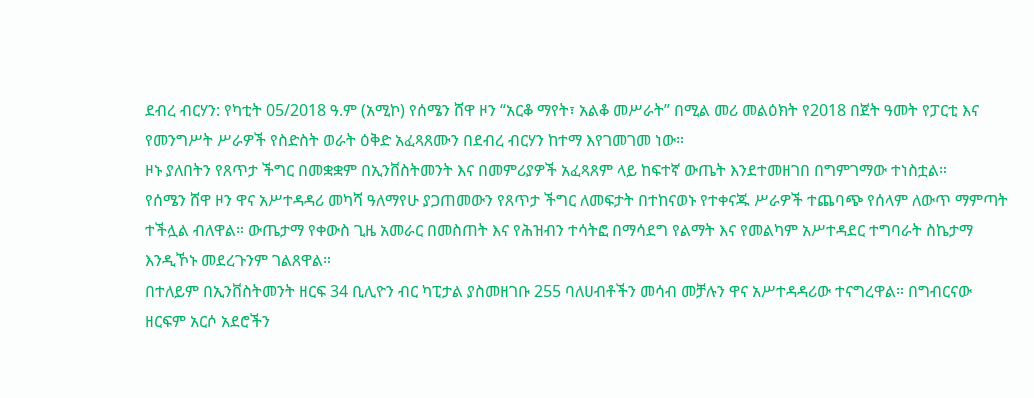ደብረ ብርሃን: የካቲት 05/2018 ዓ.ም (አሚኮ) የሰሜን ሸዋ ዞን “አርቆ ማየት፣ አልቆ መሥራት” በሚል መሪ መልዕክት የ2018 በጀት ዓመት የፓርቲ እና የመንግሥት ሥራዎች የስድስት ወራት ዕቅድ አፈጻጸሙን በደብረ ብርሃን ከተማ እየገመገመ ነው።
ዞኑ ያለበትን የጸጥታ ችግር በመቋቋም በኢንቨስትመንት እና በመምሪያዎች አፈጻጸም ላይ ከፍተኛ ውጤት እንደተመዘገበ በግምገማው ተነስቷል።
የሰሜን ሸዋ ዞን ዋና አሥተዳዳሪ መካሻ ዓለማየሁ ያጋጠመውን የጸጥታ ችግር ለመፍታት በተከናወኑ የተቀናጁ ሥራዎች ተጨባጭ የሰላም ለውጥ ማምጣት ተችሏል ብለዋል። ውጤታማ የቀውስ ጊዜ አመራር በመስጠት እና የሕዝብን ተሳትፎ በማሳደግ የልማት እና የመልካም አሥተዳደር ተግባራት ስኬታማ እንዲኾኑ መደረጉንም ገልጸዋል።
በተለይም በኢንቨስትመንት ዘርፍ 34 ቢሊዮን ብር ካፒታል ያስመዘገቡ 255 ባለሀብቶችን መሳብ መቻሉን ዋና አሥተዳዳሪው ተናግረዋል። በግብርናው ዘርፍም አርሶ አደሮችን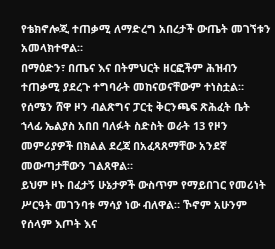የቴክኖሎጂ ተጠቃሚ ለማድረግ አበረታች ውጤት መገኘቱን አመላክተዋል።
በማዕድን፣ በጤና እና በትምህርት ዘርፎችም ሕዝብን ተጠቃሚ ያደረጉ ተግባራት መከናወናቸውም ተነስቷል።
የሰሜን ሸዋ ዞን ብልጽግና ፓርቲ ቅርንጫፍ ጽሕፈት ቤት ኀላፊ ኤልያስ አበበ ባለፉት ስድስት ወራት 13 የዞን መምሪያዎች በክልል ደረጃ በአፈጻጸማቸው አንደኛ መውጣታቸውን ገልጸዋል።
ይህም ዞኑ በፈታኝ ሁኔታዎች ውስጥም የማይበገር የመሪነት ሥርዓት መገንባቱ ማሳያ ነው ብለዋል። ኾኖም አሁንም የሰላም እጦት እና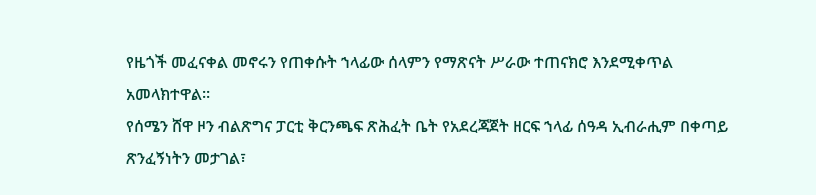የዜጎች መፈናቀል መኖሩን የጠቀሱት ኀላፊው ሰላምን የማጽናት ሥራው ተጠናክሮ እንደሚቀጥል አመላክተዋል።
የሰሜን ሸዋ ዞን ብልጽግና ፓርቲ ቅርንጫፍ ጽሕፈት ቤት የአደረጃጀት ዘርፍ ኀላፊ ሰዓዳ ኢብራሒም በቀጣይ ጽንፈኝነትን መታገል፣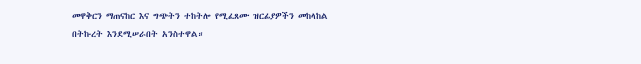መዋቅርን ማጠናከር እና ግጭትን ተከትሎ የሚፈጸሙ ዝርፊያዎችን መከላከል በትኩረት እንደሚሠራበት አንስተዋል።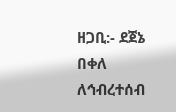ዘጋቢ:- ደጀኔ በቀለ
ለኅብረተሰብ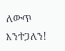ለውጥ እንተጋለን!